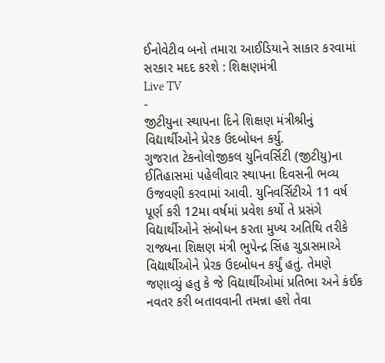ઈનોવેટીવ બનો તમારા આઈડિયાને સાકાર કરવામાં સરકાર મદદ કરશે : શિક્ષણમંત્રી
Live TV
-
જીટીયુના સ્થાપના દિને શિક્ષણ મંત્રીશ્રીનું વિદ્યાર્થીઓને પ્રેરક ઉદબોધન કર્યુ.
ગુજરાત ટેકનોલોજીકલ યુનિવર્સિટી (જીટીયુ)ના ઈતિહાસમાં પહેલીવાર સ્થાપના દિવસની ભવ્ય ઉજવણી કરવામાં આવી. યુનિવર્સિટીએ 11 વર્ષ પૂર્ણ કરી 12મા વર્ષમાં પ્રવેશ કર્યો તે પ્રસંગે વિદ્યાર્થીઓને સંબોધન કરતા મુખ્ય અતિથિ તરીકે રાજ્યના શિક્ષણ મંત્રી ભુપેન્દ્ર સિંહ ચુડાસમાએ વિદ્યાર્થીઓને પ્રેરક ઉદબોધન કર્યું હતું. તેમણે જણાવ્યું હતુ કે જે વિદ્યાર્થીઓમાં પ્રતિભા અને કંઈક નવતર કરી બતાવવાની તમન્ના હશે તેવા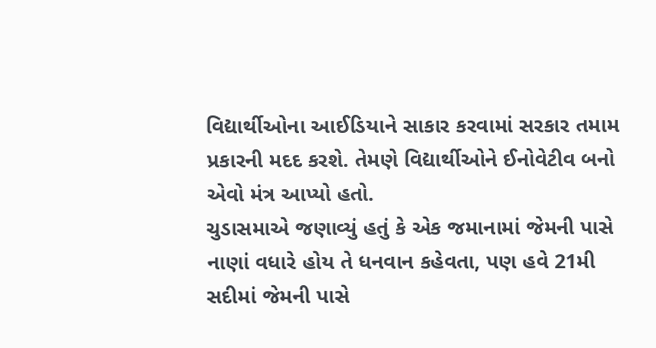વિદ્યાર્થીઓના આઈડિયાને સાકાર કરવામાં સરકાર તમામ પ્રકારની મદદ કરશે. તેમણે વિદ્યાર્થીઓને ઈનોવેટીવ બનો એવો મંત્ર આપ્યો હતો.
ચુડાસમાએ જણાવ્યું હતું કે એક જમાનામાં જેમની પાસે નાણાં વધારે હોય તે ધનવાન કહેવતા, પણ હવે 21મી સદીમાં જેમની પાસે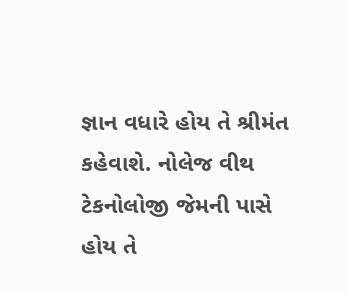જ્ઞાન વધારે હોય તે શ્રીમંત કહેવાશે. નોલેજ વીથ ટેકનોલોજી જેમની પાસે હોય તે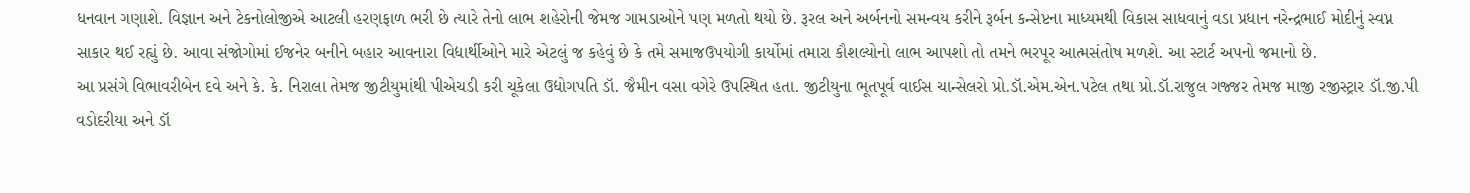ધનવાન ગણાશે. વિજ્ઞાન અને ટેકનોલોજીએ આટલી હરણફાળ ભરી છે ત્યારે તેનો લાભ શહેરોની જેમજ ગામડાઓને પણ મળતો થયો છે. રૂરલ અને અર્બનનો સમન્વય કરીને રૂર્બન કન્સેપ્ટના માધ્યમથી વિકાસ સાધવાનું વડા પ્રધાન નરેન્દ્રભાઈ મોદીનું સ્વપ્ન સાકાર થઈ રહ્યું છે. આવા સંજોગોમાં ઈજનેર બનીને બહાર આવનારા વિદ્યાર્થીઓને મારે એટલું જ કહેવું છે કે તમે સમાજઉપયોગી કાર્યોમાં તમારા કૌશલ્યોનો લાભ આપશો તો તમને ભરપૂર આત્મસંતોષ મળશે. આ સ્ટાર્ટ અપનો જમાનો છે.
આ પ્રસંગે વિભાવરીબેન દવે અને કે. કે. નિરાલા તેમજ જીટીયુમાંથી પીએચડી કરી ચૂકેલા ઉદ્યોગપતિ ડૉ. જૈમીન વસા વગેરે ઉપસ્થિત હતા. જીટીયુના ભૂતપૂર્વ વાઈસ ચાન્સેલરો પ્રો.ડૉ.એમ.એન.પટેલ તથા પ્રો.ડૉ.રાજુલ ગજ્જર તેમજ માજી રજીસ્ટ્રાર ડૉ.જી.પી વડોદરીયા અને ડૉ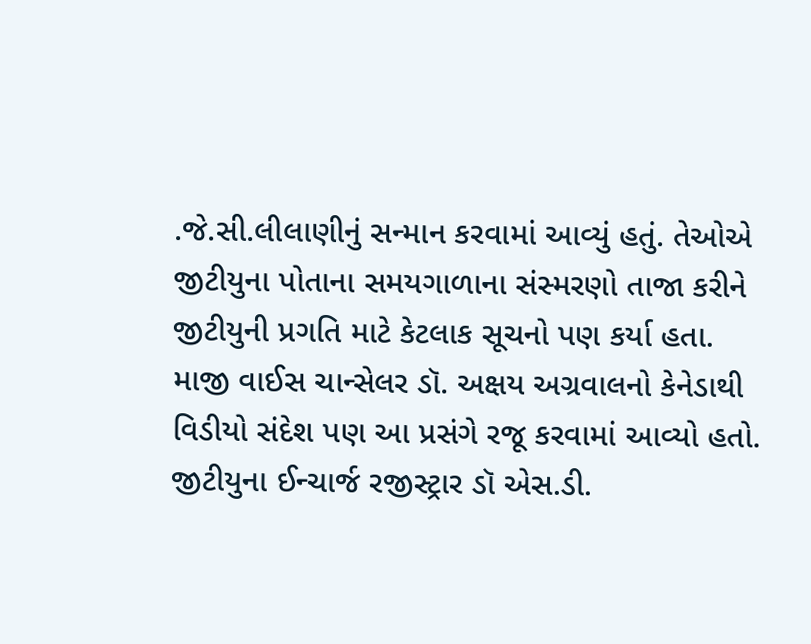.જે.સી.લીલાણીનું સન્માન કરવામાં આવ્યું હતું. તેઓએ જીટીયુના પોતાના સમયગાળાના સંસ્મરણો તાજા કરીને જીટીયુની પ્રગતિ માટે કેટલાક સૂચનો પણ કર્યા હતા. માજી વાઈસ ચાન્સેલર ડૉ. અક્ષય અગ્રવાલનો કેનેડાથી વિડીયો સંદેશ પણ આ પ્રસંગે રજૂ કરવામાં આવ્યો હતો. જીટીયુના ઈન્ચાર્જ રજીસ્ટ્રાર ડૉ એસ.ડી.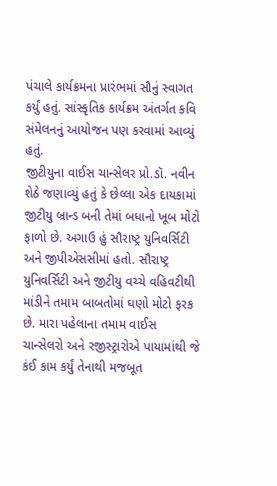પંચાલે કાર્યક્રમના પ્રારંભમાં સૌનું સ્વાગત કર્યું હતું. સાંસ્કૃતિક કાર્યક્રમ અંતર્ગત કવિ સંમેલનનું આયોજન પણ કરવામાં આવ્યું હતું.
જીટીયુના વાઈસ ચાન્સેલર પ્રો.ડૉ. નવીન શેઠે જણાવ્યું હતું કે છેલ્લા એક દાયકામાં જીટીયુ બ્રાન્ડ બની તેમાં બધાનો ખૂબ મોટો ફાળો છે. અગાઉ હું સૌરાષ્ટ્ર યુનિવર્સિટી અને જીપીએસસીમાં હતો. સૌરાષ્ટ્ર યુનિવર્સિટી અને જીટીયુ વચ્ચે વહિવટીથી માંડીને તમામ બાબતોમાં ઘણો મોટો ફરક છે. મારા પહેલાના તમામ વાઈસ ચાન્સેલરો અને રજીસ્ટ્રારોએ પાયામાંથી જે કંઈ કામ કર્યું તેનાથી મજબૂત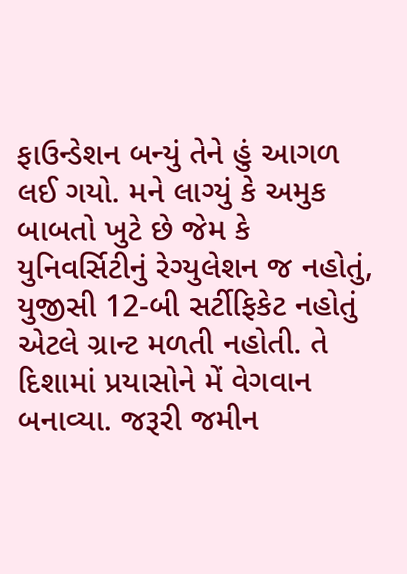ફાઉન્ડેશન બન્યું તેને હું આગળ લઈ ગયો. મને લાગ્યું કે અમુક બાબતો ખુટે છે જેમ કે યુનિવર્સિટીનું રેગ્યુલેશન જ નહોતું, યુજીસી 12-બી સર્ટીફિકેટ નહોતું એટલે ગ્રાન્ટ મળતી નહોતી. તે દિશામાં પ્રયાસોને મેં વેગવાન બનાવ્યા. જરૂરી જમીન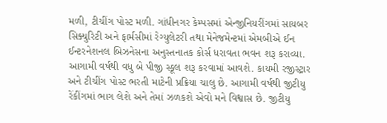મળી, ટીચીંગ પોસ્ટ મળી. ગાંધીનગર કેમ્પસમાં એન્જીનિયરીંગમાં સાયબર સિક્યુરિટી અને ફાર્મસીમાં રેગ્યુલેટરી તથા મેનેજમેન્ટમાં એમબીએ ઈન ઈન્ટરનેશનલ બિઝનેસના અનુસ્તનાતક કોર્સ ધરાવતા ભવન શરૂ કરાવ્યા. આગામી વર્ષથી વધુ બે પીજી સ્કૂલ શરૂ કરવામાં આવશે. કાયમી રજીસ્ટ્રાર અને ટીચીંગ પોસ્ટ ભરતી માટેની પ્રક્રિયા ચાલુ છે. આગામી વર્ષથી જીટીયુ રેંકીંગમાં ભાગ લેશે અને તેમાં ઝળકશે એવો મને વિશ્વાસ છે. જીટીયુ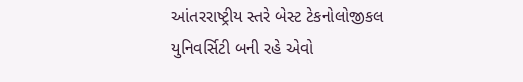આંતરરાષ્ટ્રીય સ્તરે બેસ્ટ ટેકનોલોજીકલ યુનિવર્સિટી બની રહે એવો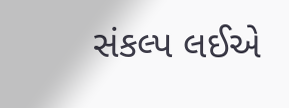સંકલ્પ લઈએ